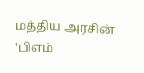மத்திய அரசின் 'பிஎம்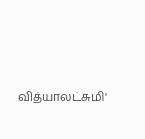வித்யாலட்சுமி'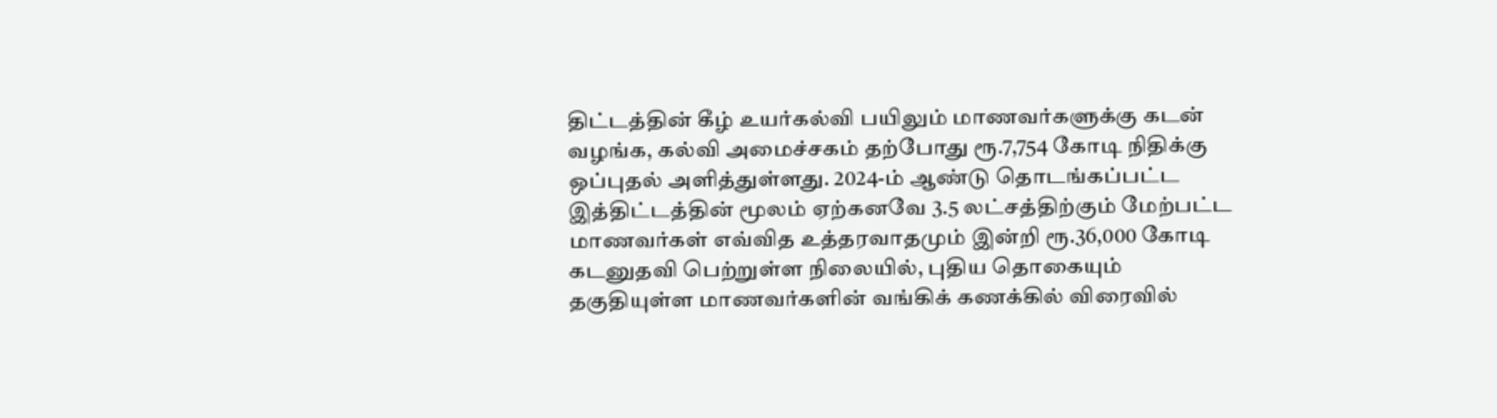திட்டத்தின் கீழ் உயர்கல்வி பயிலும் மாணவர்களுக்கு கடன் வழங்க, கல்வி அமைச்சகம் தற்போது ரூ.7,754 கோடி நிதிக்கு ஒப்புதல் அளித்துள்ளது. 2024-ம் ஆண்டு தொடங்கப்பட்ட இத்திட்டத்தின் மூலம் ஏற்கனவே 3.5 லட்சத்திற்கும் மேற்பட்ட மாணவர்கள் எவ்வித உத்தரவாதமும் இன்றி ரூ.36,000 கோடி கடனுதவி பெற்றுள்ள நிலையில், புதிய தொகையும் தகுதியுள்ள மாணவர்களின் வங்கிக் கணக்கில் விரைவில்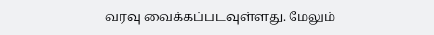வரவு வைக்கப்படவுள்ளது. மேலும்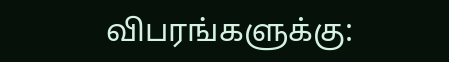விபரங்களுக்கு: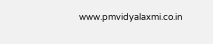www.pmvidyalaxmi.co.in